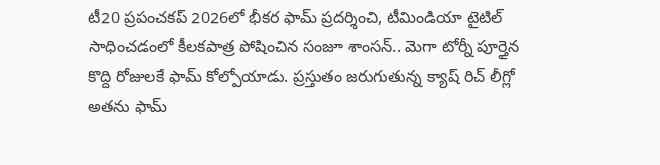టీ20 ప్రపంచకప్ 2026లో భీకర ఫామ్ ప్రదర్శించి, టీమిండియా టైటిల్ సాధించడంలో కీలకపాత్ర పోషించిన సంజూ శాంసన్.. మెగా టోర్నీ పూర్తైన కొద్ది రోజులకే ఫామ్ కోల్పోయాడు. ప్రస్తుతం జరుగుతున్న క్యాష్ రిచ్ లీగ్లో అతను ఫామ్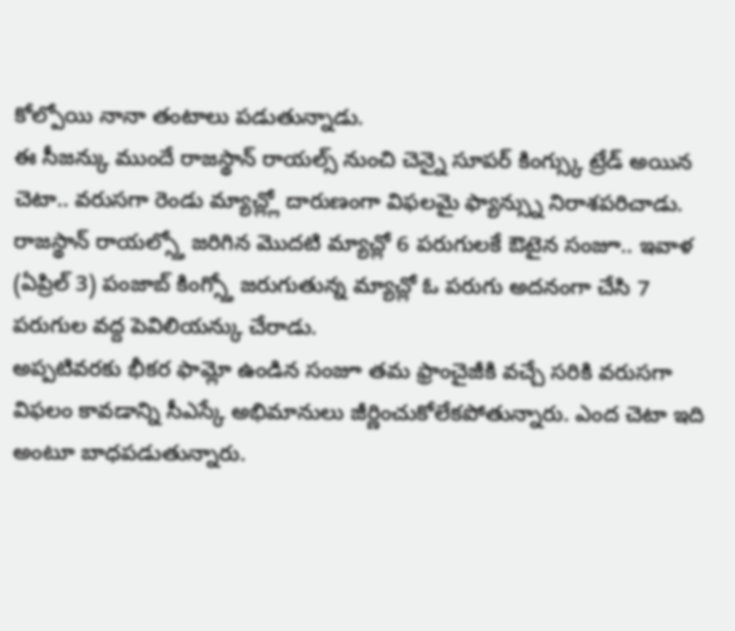కోల్పోయి నానా తంటాలు పడుతున్నాడు.
ఈ సీజన్కు ముందే రాజస్థాన్ రాయల్స్ నుంచి చెన్నై సూపర్ కింగ్స్కు ట్రేడ్ అయిన చెటా.. వరుసగా రెండు మ్యాచ్ల్లో దారుణంగా విఫలమై ఫ్యాన్స్ను నిరాశపరిచాడు. రాజస్థాన్ రాయల్స్తో జరిగిన మొదటి మ్యాచ్లో 6 పరుగులకే ఔటైన సంజూ.. ఇవాళ (ఏప్రిల్ 3) పంజాబ్ కింగ్స్తో జరుగుతున్న మ్యాచ్లో ఓ పరుగు అదనంగా చేసి 7 పరుగుల వద్ద పెవిలియన్కు చేరాడు.
అప్పటివరకు భీకర ఫామ్లో ఉండిన సంజూ తమ ఫ్రాంచైజీకి వచ్చే సరికి వరుసగా విఫలం కావడాన్ని సీఎస్కే అభిమానులు జీర్ణించుకోలేకపోతున్నారు. ఎంద చెటా ఇది అంటూ బాధపడుతున్నారు.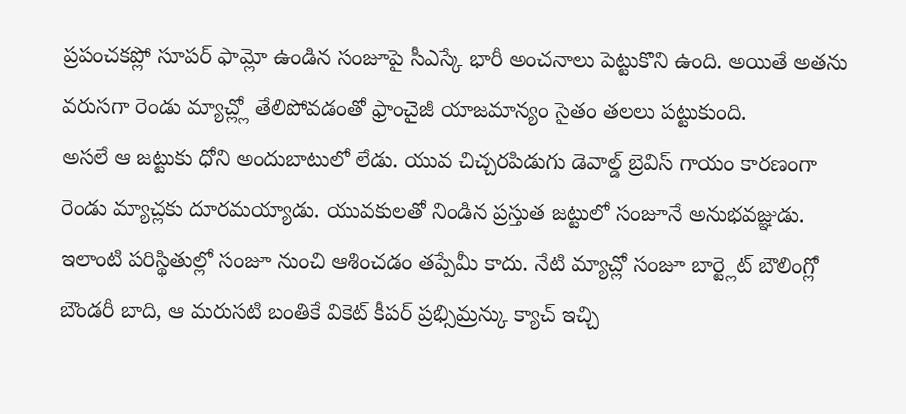ప్రపంచకప్లో సూపర్ ఫామ్లో ఉండిన సంజూపై సీఎస్కే భారీ అంచనాలు పెట్టుకొని ఉంది. అయితే అతను వరుసగా రెండు మ్యాచ్ల్లో తేలిపోవడంతో ఫ్రాంచైజీ యాజమాన్యం సైతం తలలు పట్టుకుంది.
అసలే ఆ జట్టుకు ధోని అందుబాటులో లేడు. యువ చిచ్చరపిడుగు డెవాల్డ్ బ్రెవిస్ గాయం కారణంగా రెండు మ్యాచ్లకు దూరమయ్యాడు. యువకులతో నిండిన ప్రస్తుత జట్టులో సంజూనే అనుభవజ్ఞుడు. ఇలాంటి పరిస్థితుల్లో సంజూ నుంచి ఆశించడం తప్పేమీ కాదు. నేటి మ్యాచ్లో సంజూ బార్ట్లెట్ బౌలింగ్లో బౌండరీ బాది, ఆ మరుసటి బంతికే వికెట్ కీపర్ ప్రభ్సిమ్రన్కు క్యాచ్ ఇచ్చి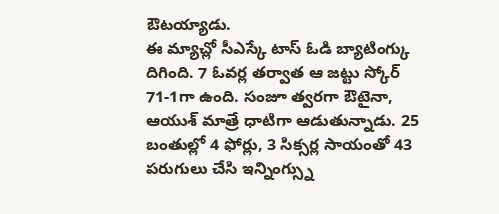ఔటయ్యాడు.
ఈ మ్యాచ్లో సీఎస్కే టాస్ ఓడి బ్యాటింగ్కు దిగింది. 7 ఓవర్ల తర్వాత ఆ జట్టు స్కోర్ 71-1గా ఉంది. సంజూ త్వరగా ఔటైనా, ఆయుశ్ మాత్రే ధాటిగా ఆడుతున్నాడు. 25 బంతుల్లో 4 ఫోర్లు, 3 సిక్సర్ల సాయంతో 43 పరుగులు చేసి ఇన్నింగ్స్ను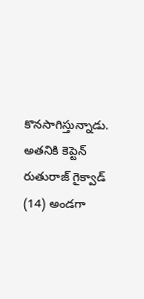కొనసాగిస్తున్నాడు. అతనికి కెప్టెన్ రుతురాజ్ గైక్వాడ్ (14) అండగా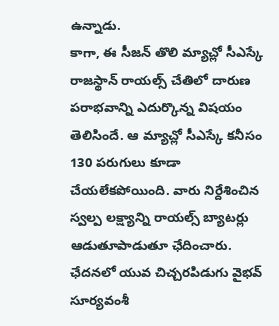ఉన్నాడు.
కాగా, ఈ సీజన్ తొలి మ్యాచ్లో సీఎస్కే రాజస్థాన్ రాయల్స్ చేతిలో దారుణ పరాభవాన్ని ఎదుర్కొన్న విషయం తెలిసిందే. ఆ మ్యాచ్లో సీఎస్కే కనీసం 130 పరుగులు కూడా చేయలేకపోయింది. వారు నిర్దేశించిన స్వల్ప లక్ష్యాన్ని రాయల్స్ బ్యాటర్లు ఆడుతూపాడుతూ ఛేదించారు. ఛేదనలో యువ చిచ్చరపిడుగు వైభవ్ సూర్యవంశీ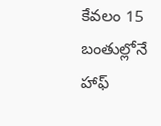కేవలం 15 బంతుల్లోనే హాఫ్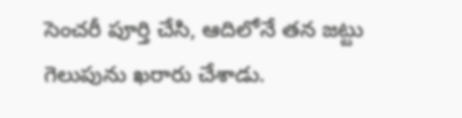సెంచరీ పూర్తి చేసి, ఆదిలోనే తన జట్టు గెలుపును ఖరారు చేశాడు.